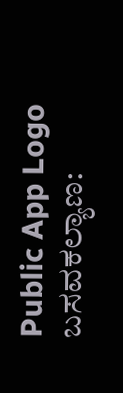Public App Logo
ಬಸವಕಲ್ಯಾಣ: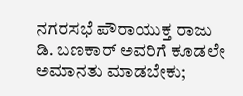ನಗರಸಭೆ ಪೌರಾಯುಕ್ತ ರಾಜು ಡಿ. ಬಣಕಾರ್ ಅವರಿಗೆ ಕೂಡಲೇ ಅಮಾನತು ಮಾಡಬೇಕು;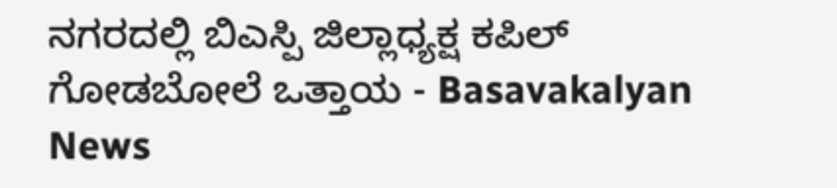ನಗರದಲ್ಲಿ ಬಿಎಸ್ಪಿ ಜಿಲ್ಲಾಧ್ಯಕ್ಷ ಕಪಿಲ್ ಗೋಡಬೋಲೆ ಒತ್ತಾಯ - Basavakalyan News